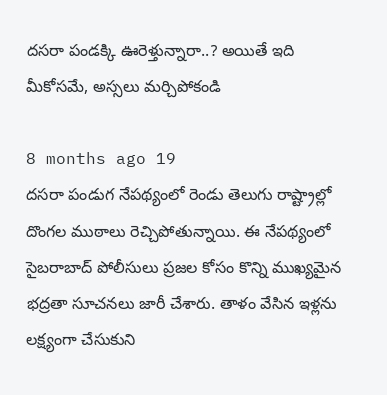దసరా పండక్కి ఊరెళ్తున్నారా..? అయితే ఇది మీకోసమే, అస్సలు మర్చిపోకండి

8 months ago 19
దసరా పండుగ నేపథ్యంలో రెండు తెలుగు రాష్ట్రాల్లో దొంగల ముఠాలు రెచ్చిపోతున్నాయి. ఈ నేపథ్యంలో సైబరాబాద్ పోలీసులు ప్రజల కోసం కొన్ని ముఖ్యమైన భద్రతా సూచనలు జారీ చేశారు. తాళం వేసిన ఇళ్లను లక్ష్యంగా చేసుకుని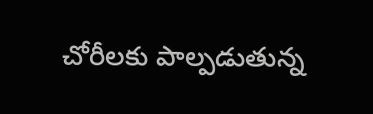చోరీలకు పాల్పడుతున్న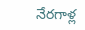నేరగాళ్ల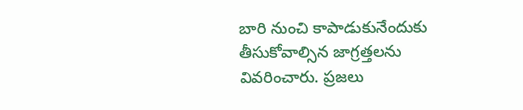బారి నుంచి కాపాడుకునేందుకు తీసుకోవాల్సిన జాగ్రత్తలను వివరించారు. ప్రజలు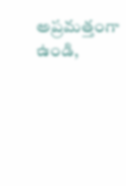అప్రమత్తంగా ఉండి,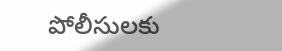పోలీసులకు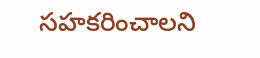సహకరించాలని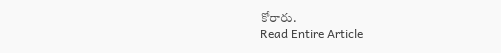కోరారు.
Read Entire Article